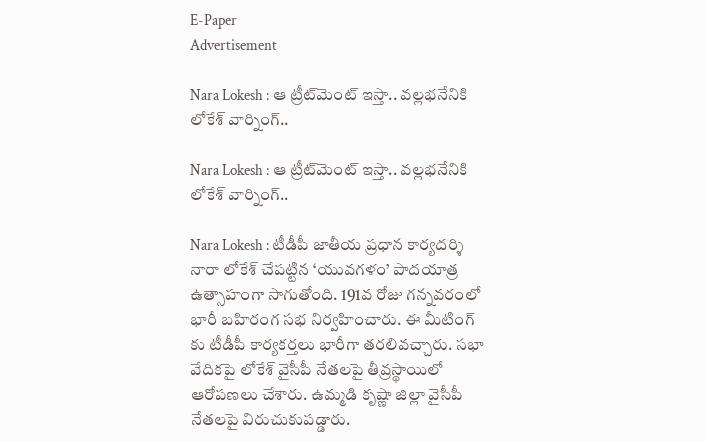E-Paper
Advertisement

Nara Lokesh : ఆ ట్రీట్‌మెంట్‌ ఇస్తా.. వల్లభనేనికి లోకేశ్ వార్నింగ్..

Nara Lokesh : ఆ ట్రీట్‌మెంట్‌ ఇస్తా.. వల్లభనేనికి లోకేశ్ వార్నింగ్..

Nara Lokesh : టీడీపీ జాతీయ ప్రధాన కార్యదర్శి నారా లోకేశ్‌ చేపట్టిన ‘యువగళం’ పాదయాత్ర ఉత్సాహంగా సాగుతోంది. 191వ రోజు గన్నవరంలో భారీ బహిరంగ సభ నిర్వహించారు. ఈ మీటింగ్ కు టీడీపీ కార్యకర్తలు భారీగా తరలివచ్చారు. సభా వేదికపై లోకేశ్ వైసీపీ నేతలపై తీవ్రస్థాయిలో ఆరోపణలు చేశారు. ఉమ్మడి కృష్ణా జిల్లా వైసీపీ నేతలపై విరుచుకుపడ్డారు.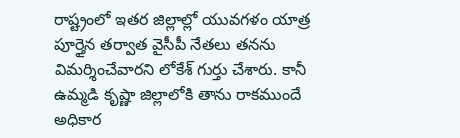రాష్ట్రంలో ఇతర జిల్లాల్లో యువగళం యాత్ర పూర్తైన తర్వాత వైసీపీ నేతలు తనను విమర్శించేవారని లోకేశ్ గుర్తు చేశారు. కానీ ఉమ్మడి కృష్ణా జిల్లాలోకి తాను రాకముందే అధికార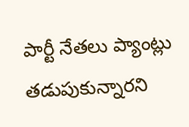పార్టీ నేతలు ప్యాంట్లు తడుపుకున్నారని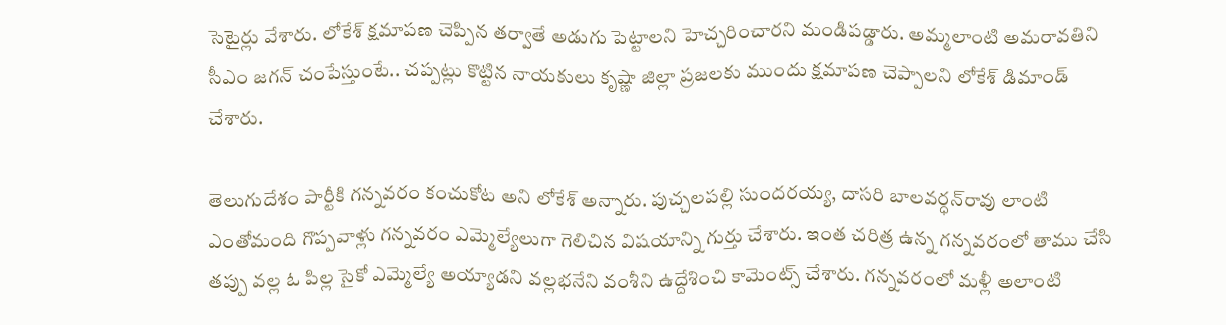సెటైర్లు వేశారు. లోకేశ్‌ క్షమాపణ చెప్పిన తర్వాతే అడుగు పెట్టాలని హెచ్చరించారని మండిపడ్డారు. అమ్మలాంటి అమరావతిని సీఎం జగన్‌ చంపేస్తుంటే.. చప్పట్లు కొట్టిన నాయకులు కృష్ణా జిల్లా ప్రజలకు ముందు క్షమాపణ చెప్పాలని లోకేశ్‌ డిమాండ్ చేశారు.

తెలుగుదేశం పార్టీకి గన్నవరం కంచుకోట అని లోకేశ్ అన్నారు. పుచ్చలపల్లి సుందరయ్య, దాసరి బాలవర్ధన్‌రావు లాంటి ఎంతోమంది గొప్పవాళ్లు గన్నవరం ఎమ్మెల్యేలుగా గెలిచిన విషయాన్ని గుర్తు చేశారు. ఇంత చరిత్ర ఉన్న గన్నవరంలో తాము చేసి తప్పు వల్ల ఓ పిల్ల సైకో ఎమ్మెల్యే అయ్యాడని వల్లభనేని వంశీని ఉద్దేశించి కామెంట్స్ చేశారు. గన్నవరంలో మళ్లీ అలాంటి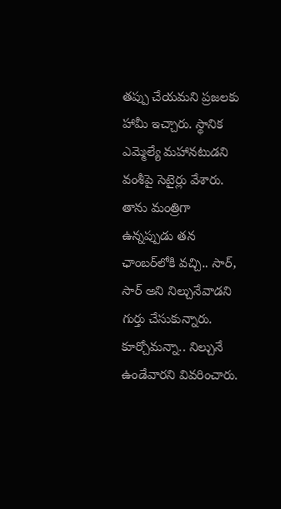తప్పు చేయమని ప్రజలకు హామీ ఇచ్చారు. స్థానిక ఎమ్మెల్యే మహానటుడని వంశీపై సెటైర్లు వేశారు. తాను మంత్రిగా ఉన్నప్పుడు తన ఛాంబర్‌లోకి వచ్చి.. సార్‌, సార్‌ అని నిల్చునేవాడని గుర్తు చేసుకున్నారు. కూర్చోమన్నా.. నిల్చునే ఉండేవారని వివరించారు.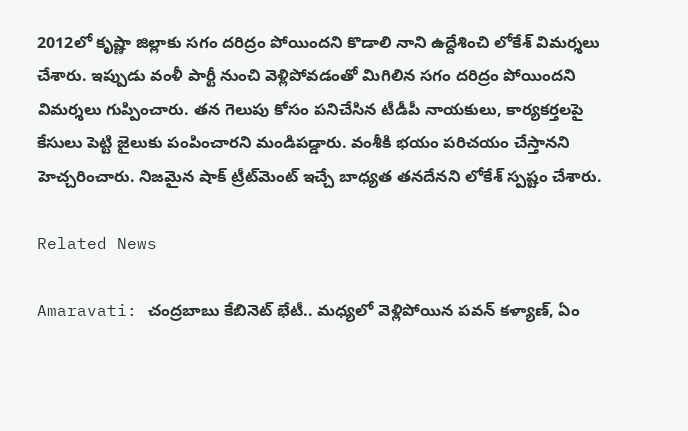2012లో కృష్ణా జిల్లాకు సగం దరిద్రం పోయిందని కొడాలి నాని ఉద్దేశించి లోకేశ్ విమర్శలు చేశారు. ఇప్పుడు వంళీ పార్టీ నుంచి వెళ్లిపోవడంతో మిగిలిన సగం దరిద్రం పోయిందని విమర్శలు గుప్పించారు. తన గెలుపు కోసం పనిచేసిన టీడీపీ నాయకులు, కార్యకర్తలపై కేసులు పెట్టి జైలుకు పంపించారని మండిపడ్డారు. వంశీకి భయం పరిచయం చేస్తానని హెచ్చరించారు. నిజమైన షాక్‌ ట్రీట్‌మెంట్‌ ఇచ్చే బాధ్యత తనదేనని లోకేశ్ స్పష్టం చేశారు.

Related News

Amaravati: చంద్రబాబు కేబినెట్ భేటీ.. మధ్యలో వెళ్లిపోయిన పవన్ కళ్యాణ్, ఏం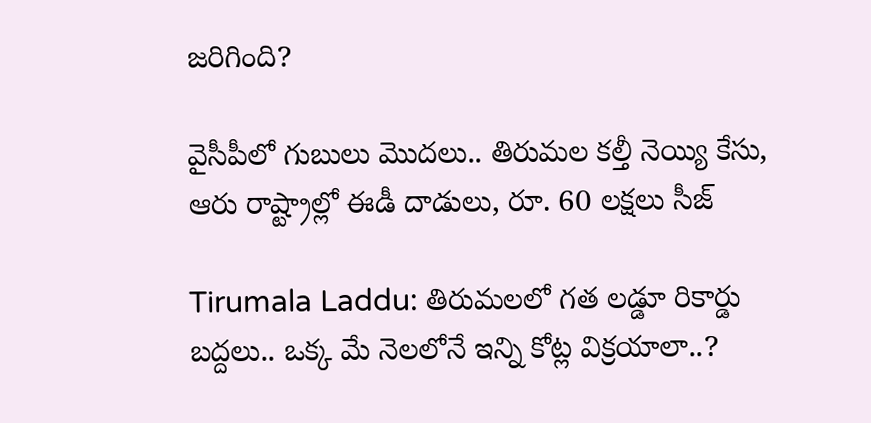జరిగింది?

వైసీపీలో గుబులు మొదలు.. తిరుమల కల్తీ నెయ్యి కేసు, ఆరు రాష్ట్రాల్లో ఈడీ దాడులు, రూ. 60 లక్షలు సీజ్

Tirumala Laddu: తిరుమలలో గత లడ్డూ రికార్డు బద్దలు.. ఒక్క మే నెలలోనే ఇన్ని కోట్ల విక్రయాలా..?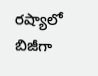రష్యాలో బిజీగా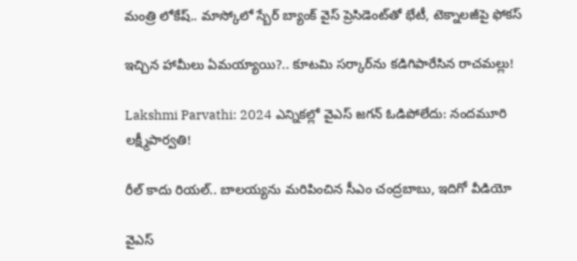మంత్రి లోకేష్.. మాస్కోలో స్బేర్‌ బ్యాంక్ వైస్ ప్రెసిడెంట్‌తో భేటీ, టెక్నాలజీపై ఫోకస్

ఇచ్చిన హామీలు ఏమయ్యాయి?.. కూటమి సర్కార్‌ను కడిగిపారేసిన రాచమల్లు!

Lakshmi Parvathi: 2024 ఎన్నికల్లో వైఎస్ జగన్ ఓడిపోలేదు: నందమూరి లక్ష్మీపార్వతి!

రీల్ కాదు రియల్.. బాలయ్యను మరిపించిన సీఎం చంద్రబాబు, ఇదిగో వీడియో

వైఎస్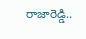రాజారెడ్డి..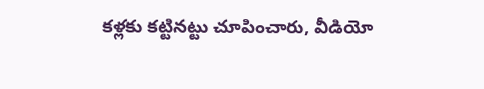కళ్లకు కట్టినట్టు చూపించారు, వీడియో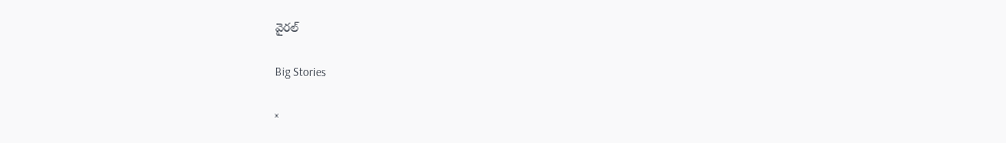వైరల్

Big Stories

×